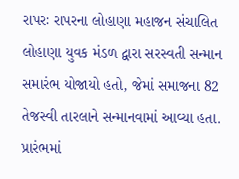રાપરઃ રાપરના લોહાણા મહાજન સંચાલિત લોહાણા યુવક મંડળ દ્વારા સરસ્વતી સન્માન સમારંભ યોજાયો હતો, જેમાં સમાજના 82 તેજસ્વી તારલાને સન્માનવામાં આવ્યા હતા. પ્રારંભમાં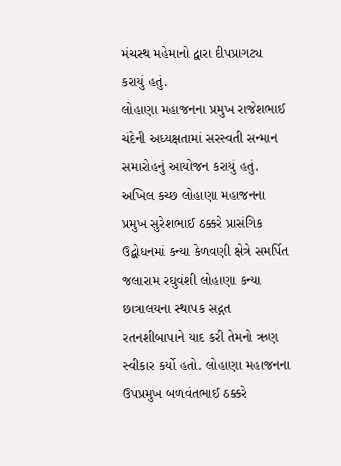મંચસ્થ મહેમાનો દ્વારા દીપપ્રાગટ્ય કરાયું હતું.
લોહાણા મહાજનના પ્રમુખ રાજેશભાઈ ચંદેની અધ્યક્ષતામાં સરસ્વતી સન્માન સમારોહનું આયોજન કરાયું હતું. અખિલ કચ્છ લોહાણા મહાજનના પ્રમુખ સુરેશભાઈ ઠક્કરે પ્રાસંગિક ઉદ્બોધનમાં કન્યા કેળવણી ક્ષેત્રે સમર્પિત જલારામ રઘુવંશી લોહાણા કન્યા છાત્રાલયના સ્થાપક સદ્ગત રતનશીબાપાને યાદ કરી તેમનો ઋણ સ્વીકાર કર્યો હતો. લોહાણા મહાજનના ઉપપ્રમુખ બળવંતભાઈ ઠક્કરે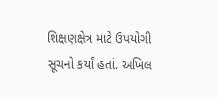શિક્ષણક્ષેત્ર માટે ઉપયોગી સૂચનો કર્યાં હતાં. અખિલ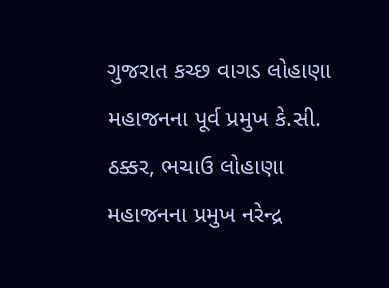ગુજરાત કચ્છ વાગડ લોહાણા મહાજનના પૂર્વ પ્રમુખ કે.સી. ઠક્કર, ભચાઉ લોહાણા મહાજનના પ્રમુખ નરેન્દ્ર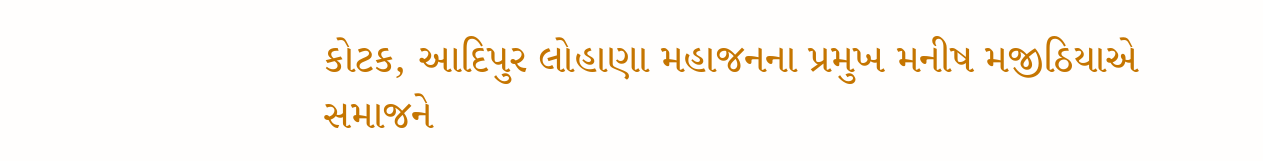કોટક, આદિપુર લોહાણા મહાજનના પ્રમુખ મનીષ મજીઠિયાએ સમાજને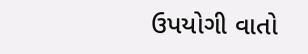ઉપયોગી વાતો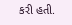કરી હતી.